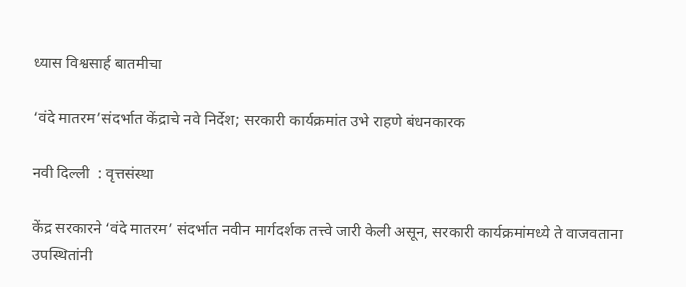ध्यास विश्वसार्ह बातमीचा

‘वंदे मातरम’संदर्भात केंद्राचे नवे निर्देश; सरकारी कार्यक्रमांत उभे राहणे बंधनकारक

नवी दिल्ली  : वृत्तसंस्था

केंद्र सरकारने ‘वंदे मातरम’ संदर्भात नवीन मार्गदर्शक तत्त्वे जारी केली असून, सरकारी कार्यक्रमांमध्ये ते वाजवताना उपस्थितांनी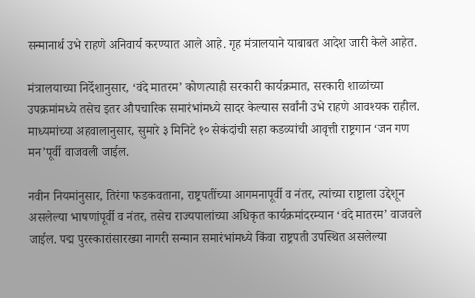सन्मानार्थ उभे राहणे अनिवार्य करण्यात आले आहे. गृह मंत्रालयाने याबाबत आदेश जारी केले आहेत.

मंत्रालयाच्या निर्देशानुसार, ‘वंदे मातरम’ कोणत्याही सरकारी कार्यक्रमात, सरकारी शाळांच्या उपक्रमांमध्ये तसेच इतर औपचारिक समारंभांमध्ये सादर केल्यास सर्वांनी उभे राहणे आवश्यक राहील. माध्यमांच्या अहवालानुसार, सुमारे ३ मिनिटे १० सेकंदांची सहा कडव्यांची आवृत्ती राष्ट्रगान ‘जन गण मन’पूर्वी वाजवली जाईल.

नवीन नियमांनुसार, तिरंगा फडकवताना, राष्ट्रपतींच्या आगमनापूर्वी व नंतर, त्यांच्या राष्ट्राला उद्देशून असलेल्या भाषणांपूर्वी व नंतर, तसेच राज्यपालांच्या अधिकृत कार्यक्रमांदरम्यान ‘वंदे मातरम’ वाजवले जाईल. पद्म पुरस्कारांसारख्या नागरी सन्मान समारंभांमध्ये किंवा राष्ट्रपती उपस्थित असलेल्या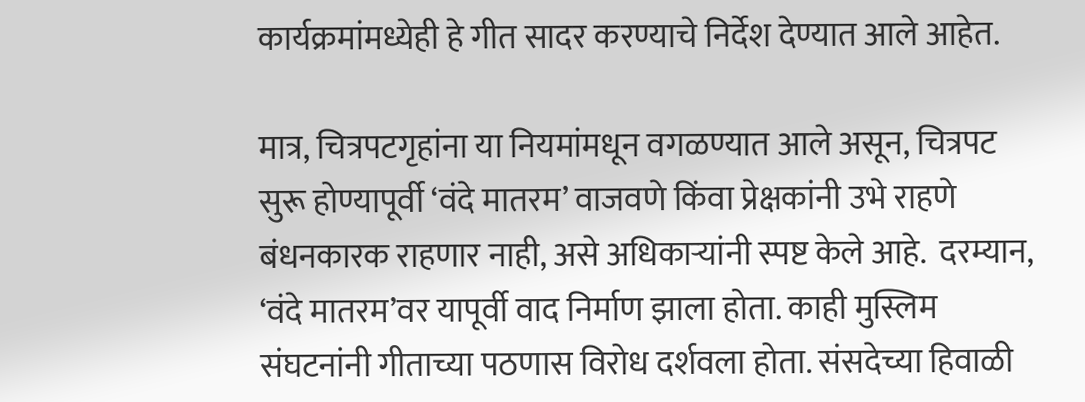कार्यक्रमांमध्येही हे गीत सादर करण्याचे निर्देश देण्यात आले आहेत.

मात्र, चित्रपटगृहांना या नियमांमधून वगळण्यात आले असून, चित्रपट सुरू होण्यापूर्वी ‘वंदे मातरम’ वाजवणे किंवा प्रेक्षकांनी उभे राहणे बंधनकारक राहणार नाही, असे अधिकाऱ्यांनी स्पष्ट केले आहे.  दरम्यान, ‘वंदे मातरम’वर यापूर्वी वाद निर्माण झाला होता. काही मुस्लिम संघटनांनी गीताच्या पठणास विरोध दर्शवला होता. संसदेच्या हिवाळी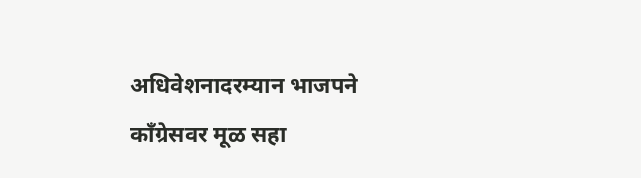अधिवेशनादरम्यान भाजपने काँग्रेसवर मूळ सहा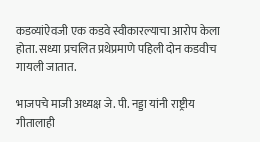कडव्यांऐवजी एक कडवे स्वीकारल्याचा आरोप केला होता. सध्या प्रचलित प्रथेप्रमाणे पहिली दोन कडवीच गायली जातात.

भाजपचे माजी अध्यक्ष जे. पी. नड्डा यांनी राष्ट्रीय गीतालाही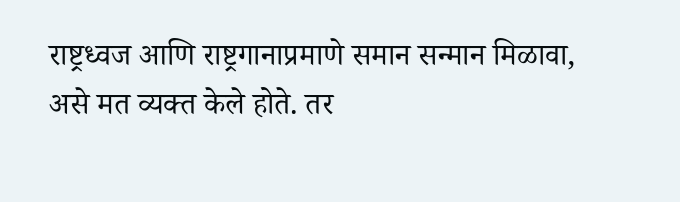राष्ट्रध्वज आणि राष्ट्रगानाप्रमाणे समान सन्मान मिळावा, असे मत व्यक्त केले होते. तर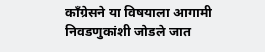काँग्रेसने या विषयाला आगामी निवडणुकांशी जोडले जात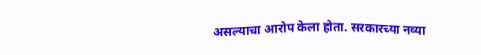असल्याचा आरोप केला होता. सरकारच्या नव्या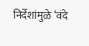निर्देशांमुळे ‘वंदे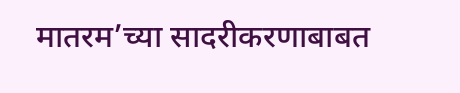मातरम’च्या सादरीकरणाबाबत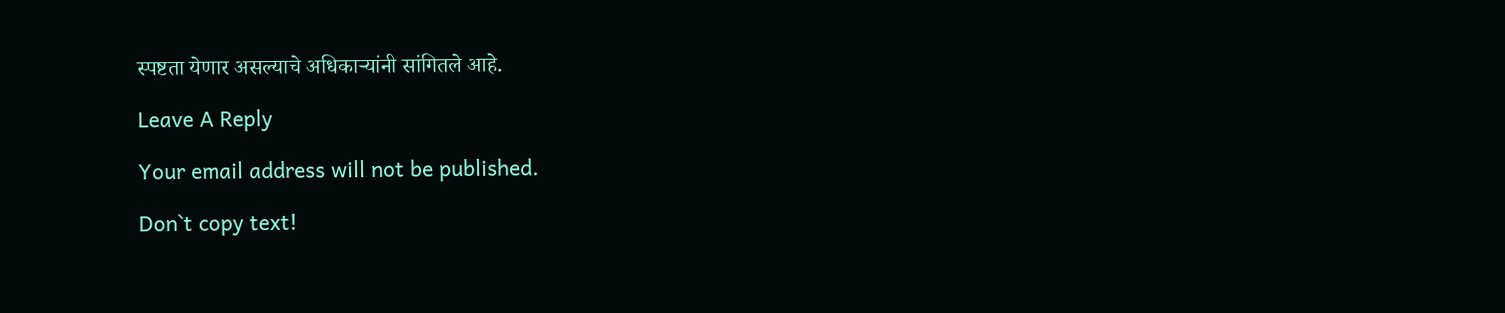स्पष्टता येणार असल्याचे अधिकाऱ्यांनी सांगितले आहे.

Leave A Reply

Your email address will not be published.

Don`t copy text!